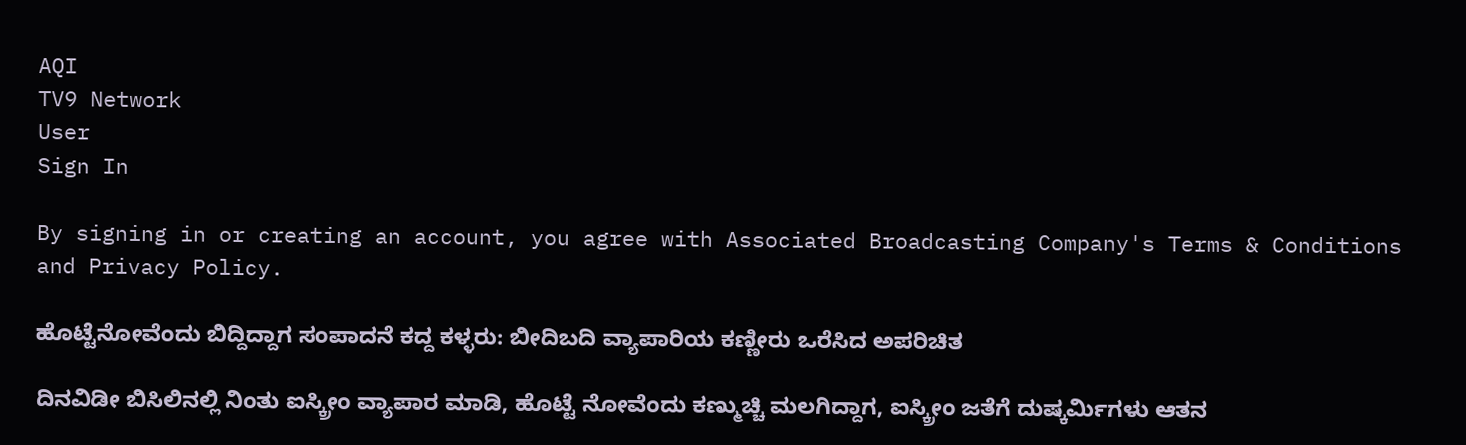AQI
TV9 Network
User
Sign In

By signing in or creating an account, you agree with Associated Broadcasting Company's Terms & Conditions and Privacy Policy.

ಹೊಟ್ಟೆನೋವೆಂದು ಬಿದ್ದಿದ್ದಾಗ ಸಂಪಾದನೆ ಕದ್ದ ಕಳ್ಳರು: ಬೀದಿಬದಿ ವ್ಯಾಪಾರಿಯ ಕಣ್ಣೀರು ಒರೆಸಿದ ಅಪರಿಚಿತ

ದಿನವಿಡೀ ಬಿಸಿಲಿನಲ್ಲಿ ನಿಂತು ಐಸ್ಕ್ರೀಂ ವ್ಯಾಪಾರ ಮಾಡಿ, ಹೊಟ್ಟೆ ನೋವೆಂದು ಕಣ್ಮುಚ್ಚಿ ಮಲಗಿದ್ದಾಗ, ಐಸ್ಕ್ರೀಂ ಜತೆಗೆ ದುಷ್ಕರ್ಮಿಗಳು ಆತನ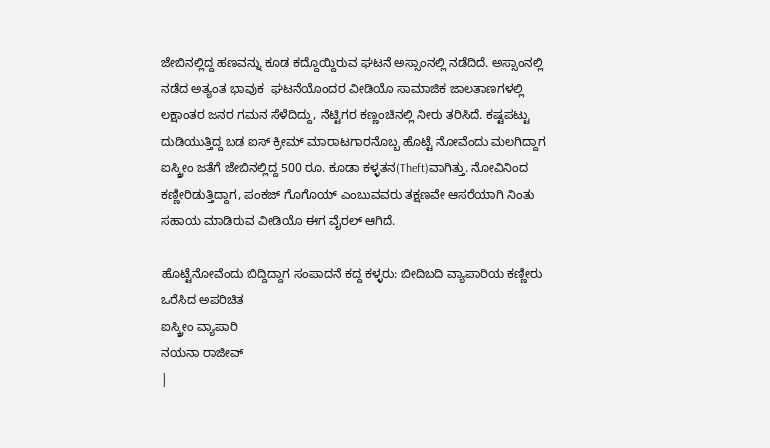ಜೇಬಿನಲ್ಲಿದ್ದ ಹಣವನ್ನು ಕೂಡ ಕದ್ದೊಯ್ದಿರುವ ಘಟನೆ ಅಸ್ಸಾಂನಲ್ಲಿ ನಡೆದಿದೆ. ಅಸ್ಸಾಂನಲ್ಲಿ ನಡೆದ ಅತ್ಯಂತ ಭಾವುಕ  ಘಟನೆಯೊಂದರ ವೀಡಿಯೊ ಸಾಮಾಜಿಕ ಜಾಲತಾಣಗಳಲ್ಲಿ ಲಕ್ಷಾಂತರ ಜನರ ಗಮನ ಸೆಳೆದಿದ್ದು, ನೆಟ್ಟಿಗರ ಕಣ್ಣಂಚಿನಲ್ಲಿ ನೀರು ತರಿಸಿದೆ. ಕಷ್ಟಪಟ್ಟು ದುಡಿಯುತ್ತಿದ್ದ ಬಡ ಐಸ್ ಕ್ರೀಮ್ ಮಾರಾಟಗಾರನೊಬ್ಬ ಹೊಟ್ಟೆ ನೋವೆಂದು ಮಲಗಿದ್ದಾಗ ಐಸ್ಕ್ರೀಂ ಜತೆಗೆ ಜೇಬಿನಲ್ಲಿದ್ದ 500 ರೂ. ಕೂಡಾ ಕಳ್ಳತನ(Theft)ವಾಗಿತ್ತು. ನೋವಿನಿಂದ ಕಣ್ಣೀರಿಡುತ್ತಿದ್ದಾಗ, ಪಂಕಜ್ ಗೊಗೊಯ್ ಎಂಬುವವರು ತಕ್ಷಣವೇ ಆಸರೆಯಾಗಿ ನಿಂತು ಸಹಾಯ ಮಾಡಿರುವ ವೀಡಿಯೊ ಈಗ ವೈರಲ್ ಆಗಿದೆ.

ಹೊಟ್ಟೆನೋವೆಂದು ಬಿದ್ದಿದ್ದಾಗ ಸಂಪಾದನೆ ಕದ್ದ ಕಳ್ಳರು: ಬೀದಿಬದಿ ವ್ಯಾಪಾರಿಯ ಕಣ್ಣೀರು ಒರೆಸಿದ ಅಪರಿಚಿತ
ಐಸ್ಕ್ರೀಂ ವ್ಯಾಪಾರಿ
ನಯನಾ ರಾಜೀವ್
|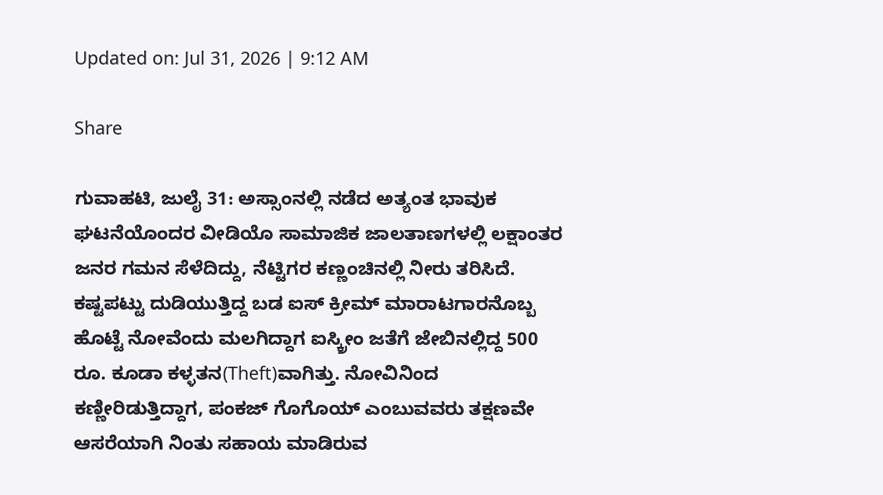Updated on: Jul 31, 2026 | 9:12 AM

Share

ಗುವಾಹಟಿ, ಜುಲೈ 31: ಅಸ್ಸಾಂನಲ್ಲಿ ನಡೆದ ಅತ್ಯಂತ ಭಾವುಕ  ಘಟನೆಯೊಂದರ ವೀಡಿಯೊ ಸಾಮಾಜಿಕ ಜಾಲತಾಣಗಳಲ್ಲಿ ಲಕ್ಷಾಂತರ ಜನರ ಗಮನ ಸೆಳೆದಿದ್ದು, ನೆಟ್ಟಿಗರ ಕಣ್ಣಂಚಿನಲ್ಲಿ ನೀರು ತರಿಸಿದೆ. ಕಷ್ಟಪಟ್ಟು ದುಡಿಯುತ್ತಿದ್ದ ಬಡ ಐಸ್ ಕ್ರೀಮ್ ಮಾರಾಟಗಾರನೊಬ್ಬ ಹೊಟ್ಟೆ ನೋವೆಂದು ಮಲಗಿದ್ದಾಗ ಐಸ್ಕ್ರೀಂ ಜತೆಗೆ ಜೇಬಿನಲ್ಲಿದ್ದ 500 ರೂ. ಕೂಡಾ ಕಳ್ಳತನ(Theft)ವಾಗಿತ್ತು. ನೋವಿನಿಂದ ಕಣ್ಣೀರಿಡುತ್ತಿದ್ದಾಗ, ಪಂಕಜ್ ಗೊಗೊಯ್ ಎಂಬುವವರು ತಕ್ಷಣವೇ ಆಸರೆಯಾಗಿ ನಿಂತು ಸಹಾಯ ಮಾಡಿರುವ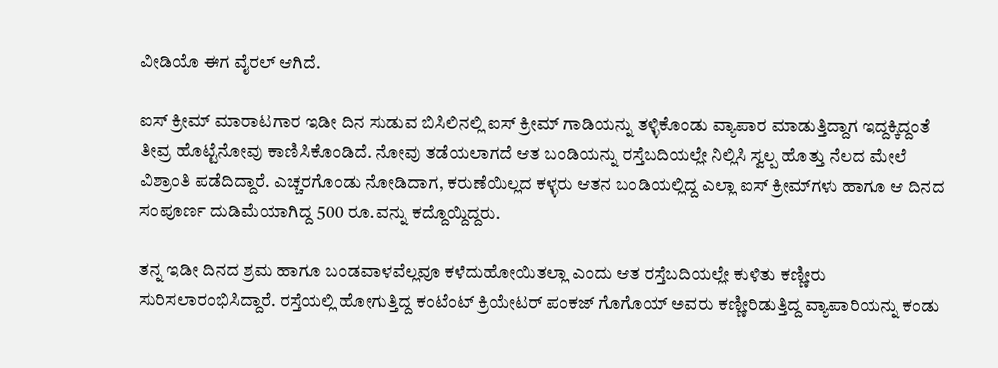ವೀಡಿಯೊ ಈಗ ವೈರಲ್ ಆಗಿದೆ.

ಐಸ್ ಕ್ರೀಮ್ ಮಾರಾಟಗಾರ ಇಡೀ ದಿನ ಸುಡುವ ಬಿಸಿಲಿನಲ್ಲಿ ಐಸ್ ಕ್ರೀಮ್ ಗಾಡಿಯನ್ನು ತಳ್ಳಿಕೊಂಡು ವ್ಯಾಪಾರ ಮಾಡುತ್ತಿದ್ದಾಗ ಇದ್ದಕ್ಕಿದ್ದಂತೆ ತೀವ್ರ ಹೊಟ್ಟೆನೋವು ಕಾಣಿಸಿಕೊಂಡಿದೆ. ನೋವು ತಡೆಯಲಾಗದೆ ಆತ ಬಂಡಿಯನ್ನು ರಸ್ತೆಬದಿಯಲ್ಲೇ ನಿಲ್ಲಿಸಿ ಸ್ವಲ್ಪ ಹೊತ್ತು ನೆಲದ ಮೇಲೆ ವಿಶ್ರಾಂತಿ ಪಡೆದಿದ್ದಾರೆ. ಎಚ್ಚರಗೊಂಡು ನೋಡಿದಾಗ, ಕರುಣೆಯಿಲ್ಲದ ಕಳ್ಳರು ಆತನ ಬಂಡಿಯಲ್ಲಿದ್ದ ಎಲ್ಲಾ ಐಸ್ ಕ್ರೀಮ್‌ಗಳು ಹಾಗೂ ಆ ದಿನದ ಸಂಪೂರ್ಣ ದುಡಿಮೆಯಾಗಿದ್ದ 500 ರೂ.ವನ್ನು ಕದ್ದೊಯ್ದಿದ್ದರು.

ತನ್ನ ಇಡೀ ದಿನದ ಶ್ರಮ ಹಾಗೂ ಬಂಡವಾಳವೆಲ್ಲವೂ ಕಳೆದುಹೋಯಿತಲ್ಲಾ ಎಂದು ಆತ ರಸ್ತೆಬದಿಯಲ್ಲೇ ಕುಳಿತು ಕಣ್ಣೀರು ಸುರಿಸಲಾರಂಭಿಸಿದ್ದಾರೆ. ರಸ್ತೆಯಲ್ಲಿ ಹೋಗುತ್ತಿದ್ದ ಕಂಟೆಂಟ್ ಕ್ರಿಯೇಟರ್ ಪಂಕಜ್ ಗೊಗೊಯ್ ಅವರು ಕಣ್ಣೀರಿಡುತ್ತಿದ್ದ ವ್ಯಾಪಾರಿಯನ್ನು ಕಂಡು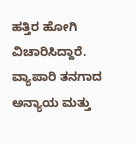ಹತ್ತಿರ ಹೋಗಿ ವಿಚಾರಿಸಿದ್ದಾರೆ. ವ್ಯಾಪಾರಿ ತನಗಾದ ಅನ್ಯಾಯ ಮತ್ತು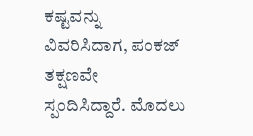ಕಷ್ಟವನ್ನು ವಿವರಿಸಿದಾಗ, ಪಂಕಜ್ ತಕ್ಷಣವೇ ಸ್ಪಂದಿಸಿದ್ದಾರೆ. ಮೊದಲು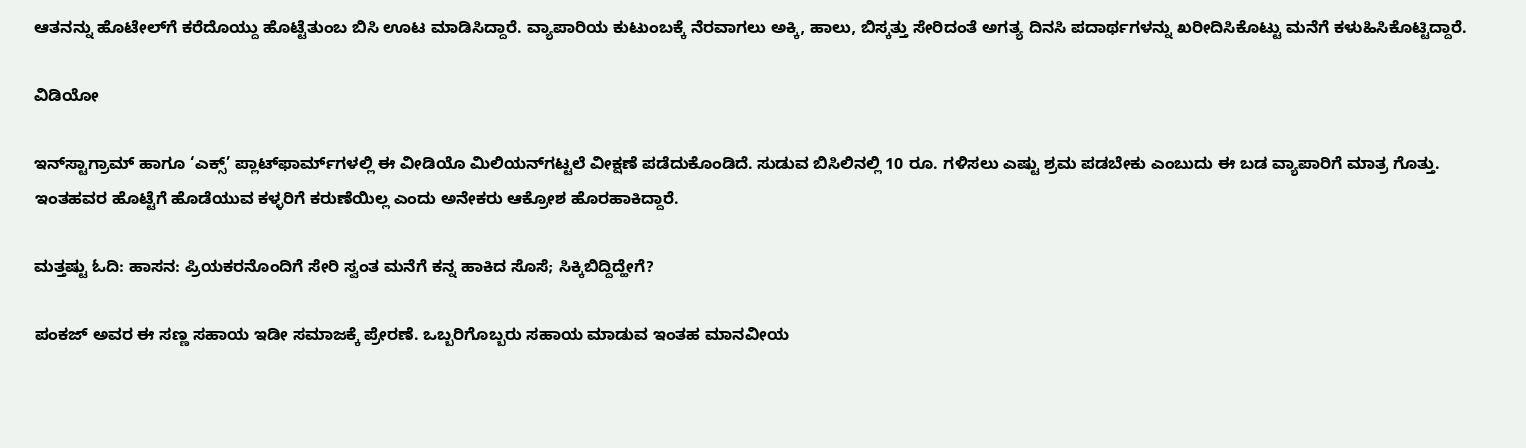ಆತನನ್ನು ಹೊಟೇಲ್‌ಗೆ ಕರೆದೊಯ್ದು ಹೊಟ್ಟೆತುಂಬ ಬಿಸಿ ಊಟ ಮಾಡಿಸಿದ್ದಾರೆ. ವ್ಯಾಪಾರಿಯ ಕುಟುಂಬಕ್ಕೆ ನೆರವಾಗಲು ಅಕ್ಕಿ, ಹಾಲು, ಬಿಸ್ಕತ್ತು ಸೇರಿದಂತೆ ಅಗತ್ಯ ದಿನಸಿ ಪದಾರ್ಥಗಳನ್ನು ಖರೀದಿಸಿಕೊಟ್ಟು ಮನೆಗೆ ಕಳುಹಿಸಿಕೊಟ್ಟಿದ್ದಾರೆ.

ವಿಡಿಯೋ

ಇನ್‌ಸ್ಟಾಗ್ರಾಮ್ ಹಾಗೂ ‘ಎಕ್ಸ್’ ಪ್ಲಾಟ್‌ಫಾರ್ಮ್‌ಗಳಲ್ಲಿ ಈ ವೀಡಿಯೊ ಮಿಲಿಯನ್‌ಗಟ್ಟಲೆ ವೀಕ್ಷಣೆ ಪಡೆದುಕೊಂಡಿದೆ. ಸುಡುವ ಬಿಸಿಲಿನಲ್ಲಿ 10 ರೂ. ಗಳಿಸಲು ಎಷ್ಟು ಶ್ರಮ ಪಡಬೇಕು ಎಂಬುದು ಈ ಬಡ ವ್ಯಾಪಾರಿಗೆ ಮಾತ್ರ ಗೊತ್ತು. ಇಂತಹವರ ಹೊಟ್ಟೆಗೆ ಹೊಡೆಯುವ ಕಳ್ಳರಿಗೆ ಕರುಣೆಯಿಲ್ಲ ಎಂದು ಅನೇಕರು ಆಕ್ರೋಶ ಹೊರಹಾಕಿದ್ದಾರೆ.

ಮತ್ತಷ್ಟು ಓದಿ: ಹಾಸನ: ಪ್ರಿಯಕರನೊಂದಿಗೆ ಸೇರಿ ಸ್ವಂತ ಮನೆಗೆ ಕನ್ನ ಹಾಕಿದ ಸೊಸೆ; ಸಿಕ್ಕಿಬಿದ್ದಿದ್ಹೇಗೆ?

ಪಂಕಜ್ ಅವರ ಈ ಸಣ್ಣ ಸಹಾಯ ಇಡೀ ಸಮಾಜಕ್ಕೆ ಪ್ರೇರಣೆ. ಒಬ್ಬರಿಗೊಬ್ಬರು ಸಹಾಯ ಮಾಡುವ ಇಂತಹ ಮಾನವೀಯ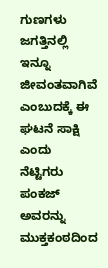ಗುಣಗಳು ಜಗತ್ತಿನಲ್ಲಿ ಇನ್ನೂ ಜೀವಂತವಾಗಿವೆ ಎಂಬುದಕ್ಕೆ ಈ ಘಟನೆ ಸಾಕ್ಷಿ ಎಂದು ನೆಟ್ಟಿಗರು ಪಂಕಜ್ ಅವರನ್ನು ಮುಕ್ತಕಂಠದಿಂದ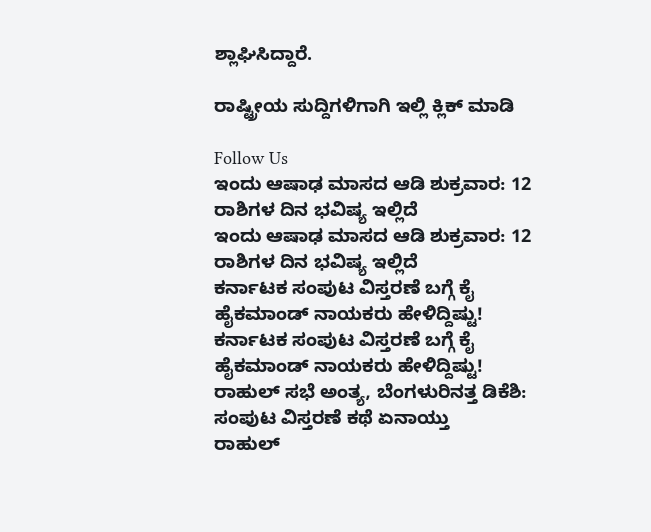ಶ್ಲಾಘಿಸಿದ್ದಾರೆ.

ರಾಷ್ಟ್ರೀಯ ಸುದ್ದಿಗಳಿಗಾಗಿ ಇಲ್ಲಿ ಕ್ಲಿಕ್ ಮಾಡಿ

Follow Us
ಇಂದು ಆಷಾಢ ಮಾಸದ ಆಡಿ ಶುಕ್ರವಾರ: 12 ರಾಶಿಗಳ ದಿನ ಭವಿಷ್ಯ ಇಲ್ಲಿದೆ
ಇಂದು ಆಷಾಢ ಮಾಸದ ಆಡಿ ಶುಕ್ರವಾರ: 12 ರಾಶಿಗಳ ದಿನ ಭವಿಷ್ಯ ಇಲ್ಲಿದೆ
ಕರ್ನಾಟಕ ಸಂಪುಟ ವಿಸ್ತರಣೆ ಬಗ್ಗೆ ಕೈ ಹೈಕಮಾಂಡ್ ನಾಯಕರು ಹೇಳಿದ್ದಿಷ್ಟು!
ಕರ್ನಾಟಕ ಸಂಪುಟ ವಿಸ್ತರಣೆ ಬಗ್ಗೆ ಕೈ ಹೈಕಮಾಂಡ್ ನಾಯಕರು ಹೇಳಿದ್ದಿಷ್ಟು!
ರಾಹುಲ್ ಸಭೆ ಅಂತ್ಯ, ಬೆಂಗಳುರಿನತ್ತ ಡಿಕೆಶಿ: ಸಂಪುಟ ವಿಸ್ತರಣೆ ಕಥೆ ಏನಾಯ್ತು
ರಾಹುಲ್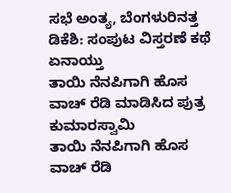ಸಭೆ ಅಂತ್ಯ, ಬೆಂಗಳುರಿನತ್ತ ಡಿಕೆಶಿ: ಸಂಪುಟ ವಿಸ್ತರಣೆ ಕಥೆ ಏನಾಯ್ತು
ತಾಯಿ ನೆನಪಿಗಾಗಿ ಹೊಸ ವಾಚ್ ರೆಡಿ ಮಾಡಿಸಿದ ಪುತ್ರ ಕುಮಾರಸ್ವಾಮಿ
ತಾಯಿ ನೆನಪಿಗಾಗಿ ಹೊಸ ವಾಚ್ ರೆಡಿ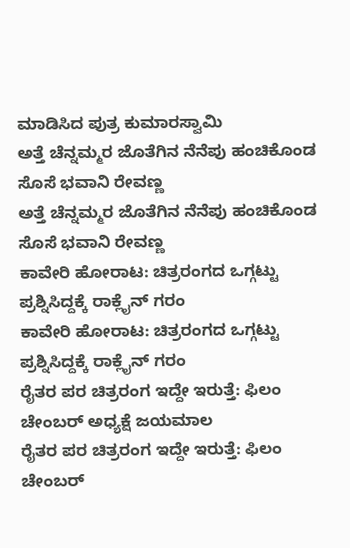ಮಾಡಿಸಿದ ಪುತ್ರ ಕುಮಾರಸ್ವಾಮಿ
ಅತ್ತೆ ಚೆನ್ನಮ್ಮರ ಜೊತೆಗಿನ ನೆನೆಪು ಹಂಚಿಕೊಂಡ ಸೊಸೆ ಭವಾನಿ ರೇವಣ್ಣ
ಅತ್ತೆ ಚೆನ್ನಮ್ಮರ ಜೊತೆಗಿನ ನೆನೆಪು ಹಂಚಿಕೊಂಡ ಸೊಸೆ ಭವಾನಿ ರೇವಣ್ಣ
ಕಾವೇರಿ ಹೋರಾಟ: ಚಿತ್ರರಂಗದ ಒಗ್ಗಟ್ಟು ಪ್ರಶ್ನಿಸಿದ್ದಕ್ಕೆ ರಾಕ್ಲೈನ್ ಗರಂ
ಕಾವೇರಿ ಹೋರಾಟ: ಚಿತ್ರರಂಗದ ಒಗ್ಗಟ್ಟು ಪ್ರಶ್ನಿಸಿದ್ದಕ್ಕೆ ರಾಕ್ಲೈನ್ ಗರಂ
ರೈತರ ಪರ ಚಿತ್ರರಂಗ ಇದ್ದೇ ಇರುತ್ತೆ: ಫಿಲಂ ಚೇಂಬರ್ ಅಧ್ಯಕ್ಷೆ ಜಯಮಾಲ
ರೈತರ ಪರ ಚಿತ್ರರಂಗ ಇದ್ದೇ ಇರುತ್ತೆ: ಫಿಲಂ ಚೇಂಬರ್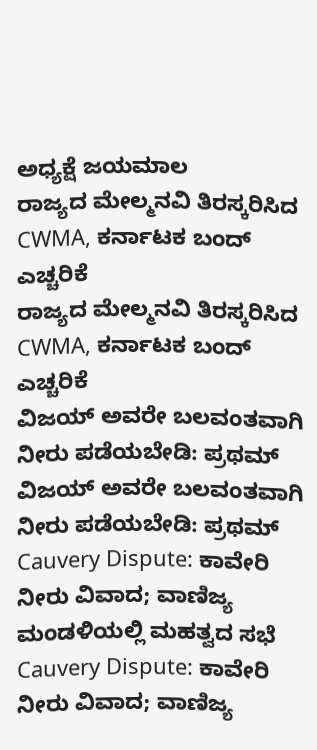ಅಧ್ಯಕ್ಷೆ ಜಯಮಾಲ
ರಾಜ್ಯದ ಮೇಲ್ಮನವಿ ತಿರಸ್ಕರಿಸಿದ CWMA, ಕರ್ನಾಟಕ ಬಂದ್ ಎಚ್ಚರಿಕೆ
ರಾಜ್ಯದ ಮೇಲ್ಮನವಿ ತಿರಸ್ಕರಿಸಿದ CWMA, ಕರ್ನಾಟಕ ಬಂದ್ ಎಚ್ಚರಿಕೆ
ವಿಜಯ್ ಅವರೇ ಬಲವಂತವಾಗಿ ನೀರು ಪಡೆಯಬೇಡಿ: ಪ್ರಥಮ್
ವಿಜಯ್ ಅವರೇ ಬಲವಂತವಾಗಿ ನೀರು ಪಡೆಯಬೇಡಿ: ಪ್ರಥಮ್
Cauvery Dispute: ಕಾವೇರಿ ನೀರು ವಿವಾದ; ವಾಣಿಜ್ಯ ಮಂಡಳಿಯಲ್ಲಿ ಮಹತ್ವದ ಸಭೆ
Cauvery Dispute: ಕಾವೇರಿ ನೀರು ವಿವಾದ; ವಾಣಿಜ್ಯ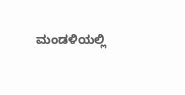ಮಂಡಳಿಯಲ್ಲಿ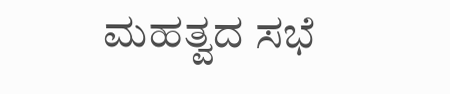ಮಹತ್ವದ ಸಭೆ